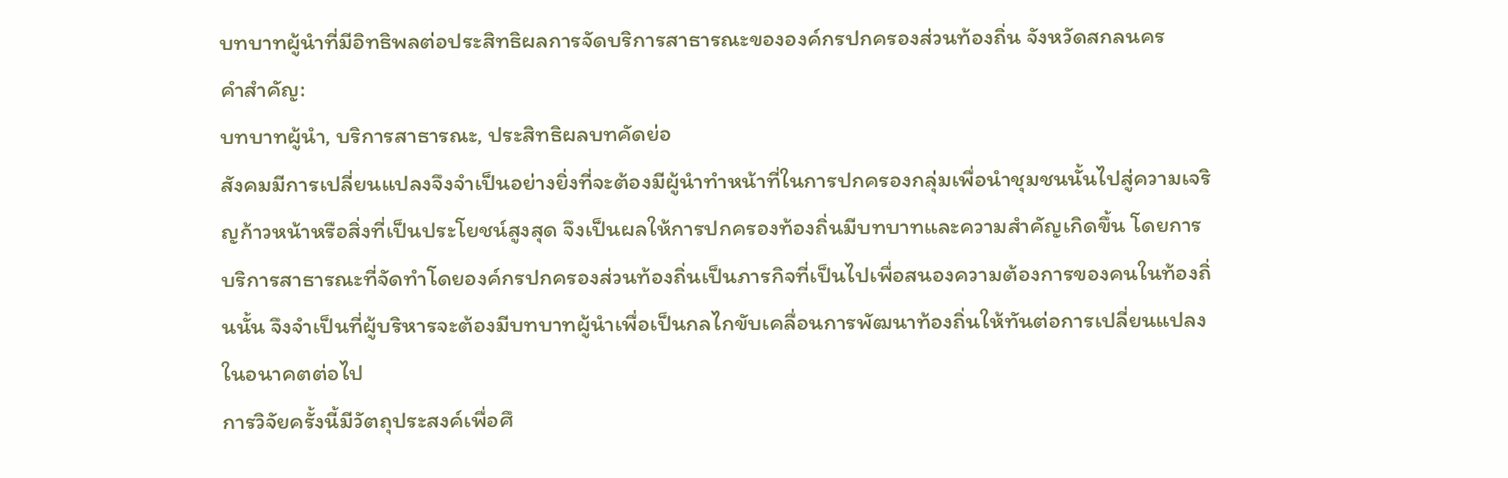บทบาทผู้นำที่มีอิทธิพลต่อประสิทธิผลการจัดบริการสาธารณะขององค์กรปกครองส่วนท้องถิ่น จังหวัดสกลนคร
คำสำคัญ:
บทบาทผู้นำ, บริการสาธารณะ, ประสิทธิผลบทคัดย่อ
สังคมมีการเปลี่ยนแปลงจึงจำเป็นอย่างยิ่งที่จะต้องมีผู้นำทำหน้าที่ในการปกครองกลุ่มเพื่อนำชุมชนนั้นไปสู่ความเจริญก้าวหน้าหรือสิ่งที่เป็นประโยชน์สูงสุด จึงเป็นผลให้การปกครองท้องถิ่นมีบทบาทและความสำคัญเกิดขึ้น โดยการบริการสาธารณะที่จัดทำโดยองค์กรปกครองส่วนท้องถิ่นเป็นภารกิจที่เป็นไปเพื่อสนองความต้องการของคนในท้องถิ่นนั้น จึงจำเป็นที่ผู้บริหารจะต้องมีบทบาทผู้นำเพื่อเป็นกลไกขับเคลื่อนการพัฒนาท้องถิ่นให้ทันต่อการเปลี่ยนแปลงในอนาคตต่อไป
การวิจัยครั้งนี้มีวัตถุประสงค์เพื่อศึ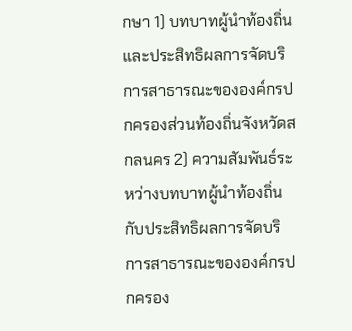กษา 1) บทบาทผู้นำท้องถิ่นและประสิทธิผลการจัดบริการสาธารณะขององค์กรปกครองส่วนท้องถิ่นจังหวัดสกลนคร 2) ความสัมพันธ์ระหว่างบทบาทผู้นำท้องถิ่นกับประสิทธิผลการจัดบริการสาธารณะขององค์กรปกครอง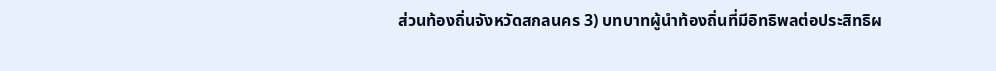ส่วนท้องถิ่นจังหวัดสกลนคร 3) บทบาทผู้นำท้องถิ่นที่มีอิทธิพลต่อประสิทธิผ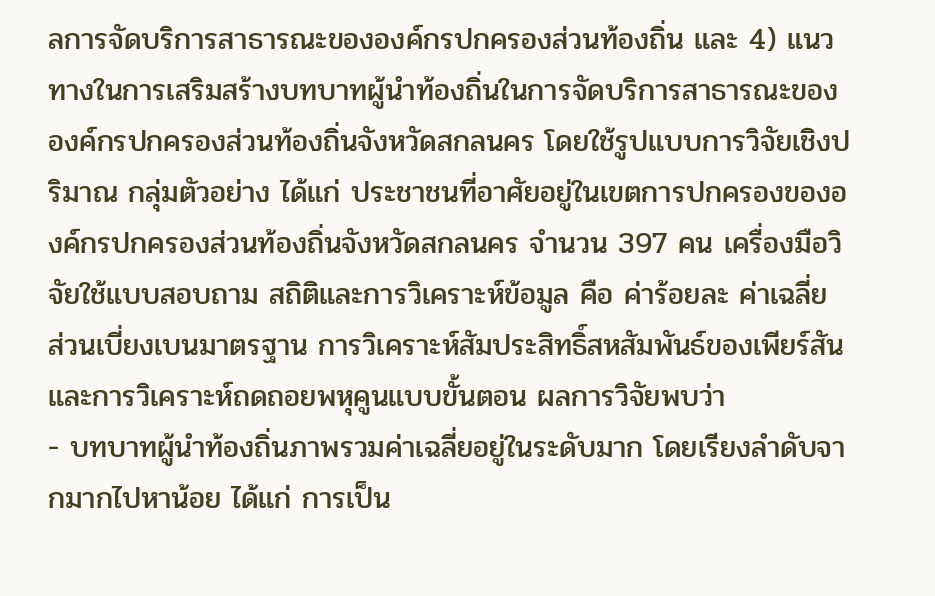ลการจัดบริการสาธารณะขององค์กรปกครองส่วนท้องถิ่น และ 4) แนวทางในการเสริมสร้างบทบาทผู้นำท้องถิ่นในการจัดบริการสาธารณะขององค์กรปกครองส่วนท้องถิ่นจังหวัดสกลนคร โดยใช้รูปแบบการวิจัยเชิงปริมาณ กลุ่มตัวอย่าง ได้แก่ ประชาชนที่อาศัยอยู่ในเขตการปกครองขององค์กรปกครองส่วนท้องถิ่นจังหวัดสกลนคร จำนวน 397 คน เครื่องมือวิจัยใช้แบบสอบถาม สถิติและการวิเคราะห์ข้อมูล คือ ค่าร้อยละ ค่าเฉลี่ย ส่วนเบี่ยงเบนมาตรฐาน การวิเคราะห์สัมประสิทธิ์สหสัมพันธ์ของเพียร์สัน และการวิเคราะห์ถดถอยพหุคูนแบบขั้นตอน ผลการวิจัยพบว่า
- บทบาทผู้นำท้องถิ่นภาพรวมค่าเฉลี่ยอยู่ในระดับมาก โดยเรียงลำดับจากมากไปหาน้อย ได้แก่ การเป็น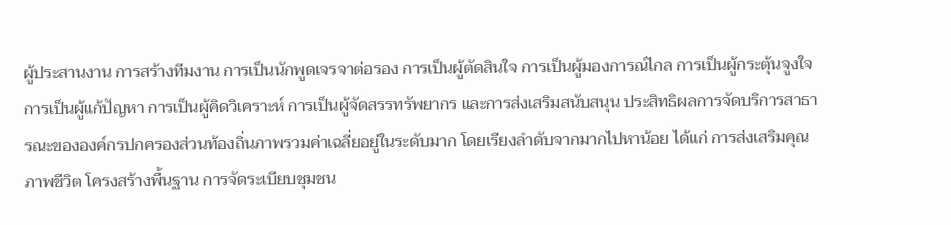ผู้ประสานงาน การสร้างทีมงาน การเป็นนักพูดเจรจาต่อรอง การเป็นผู้ตัดสินใจ การเป็นผู้มองการณ์ไกล การเป็นผู้กระตุ้นจูงใจ การเป็นผู้แก้ปัญหา การเป็นผู้คิดวิเคราะห์ การเป็นผู้จัดสรรทรัพยากร และการส่งเสริมสนับสนุน ประสิทธิผลการจัดบริการสาธารณะขององค์กรปกครองส่วนท้องถิ่นภาพรวมค่าเฉลี่ยอยู่ในระดับมาก โดยเรียงลำดับจากมากไปหาน้อย ได้แก่ การส่งเสริมคุณภาพชีวิต โครงสร้างพื้นฐาน การจัดระเบียบชุมชน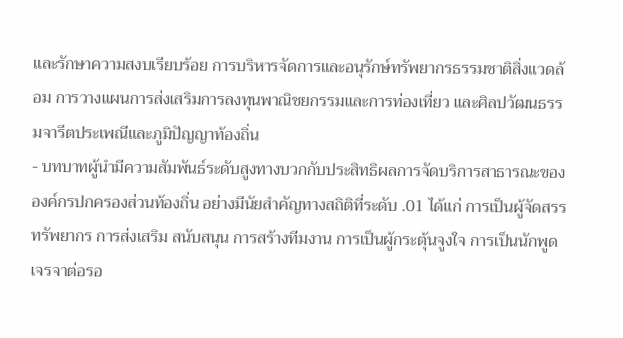และรักษาความสงบเรียบร้อย การบริหารจัดการและอนุรักษ์ทรัพยากรธรรมชาติสิ่งแวดล้อม การวางแผนการส่งเสริมการลงทุนพาณิชยกรรมและการท่องเที่ยว และศิลปวัฒนธรรมจารีตประเพณีและภูมิปัญญาท้องถิ่น
- บทบาทผู้นำมีความสัมพันธ์ระดับสูงทางบวกกับประสิทธิผลการจัดบริการสาธารณะขององค์กรปกครองส่วนท้องถิ่น อย่างมีนัยสำคัญทางสถิติที่ระดับ .01 ได้แก่ การเป็นผู้จัดสรรทรัพยากร การส่งเสริม สนับสนุน การสร้างทีมงาน การเป็นผู้กระตุ้นจูงใจ การเป็นนักพูดเจรจาต่อรอ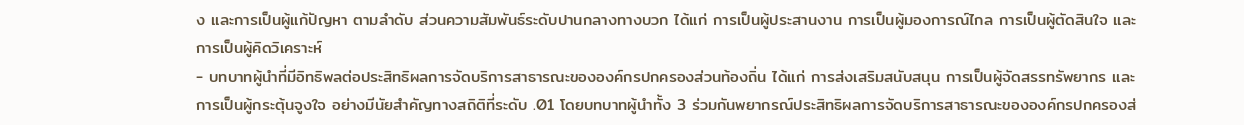ง และการเป็นผู้แก้ปัญหา ตามลำดับ ส่วนความสัมพันธ์ระดับปานกลางทางบวก ได้แก่ การเป็นผู้ประสานงาน การเป็นผู้มองการณ์ไกล การเป็นผู้ตัดสินใจ และการเป็นผู้คิดวิเคราะห์
- บทบาทผู้นำที่มีอิทธิพลต่อประสิทธิผลการจัดบริการสาธารณะขององค์กรปกครองส่วนท้องถิ่น ได้แก่ การส่งเสริมสนับสนุน การเป็นผู้จัดสรรทรัพยากร และการเป็นผู้กระตุ้นจูงใจ อย่างมีนัยสำคัญทางสถิติที่ระดับ .01 โดยบทบาทผู้นำทั้ง 3 ร่วมกันพยากรณ์ประสิทธิผลการจัดบริการสาธารณะขององค์กรปกครองส่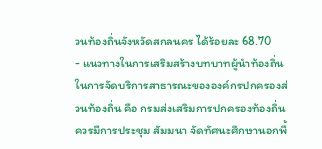วนท้องถิ่นจังหวัดสกลนคร ได้ร้อยละ 68.70
- แนวทางในการเสริมสร้างบทบาทผู้นำท้องถิ่นในการจัดบริการสาธารณะขององค์กรปกครองส่วนท้องถิ่น คือ กรมส่งเสริมการปกครองท้องถิ่นควรมีการประชุม สัมมนา จัดทัศนะศึกษานอกพื้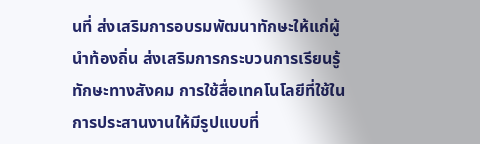นที่ ส่งเสริมการอบรมพัฒนาทักษะให้แก่ผู้นำท้องถิ่น ส่งเสริมการกระบวนการเรียนรู้ทักษะทางสังคม การใช้สื่อเทคโนโลยีที่ใช้ในการประสานงานให้มีรูปแบบที่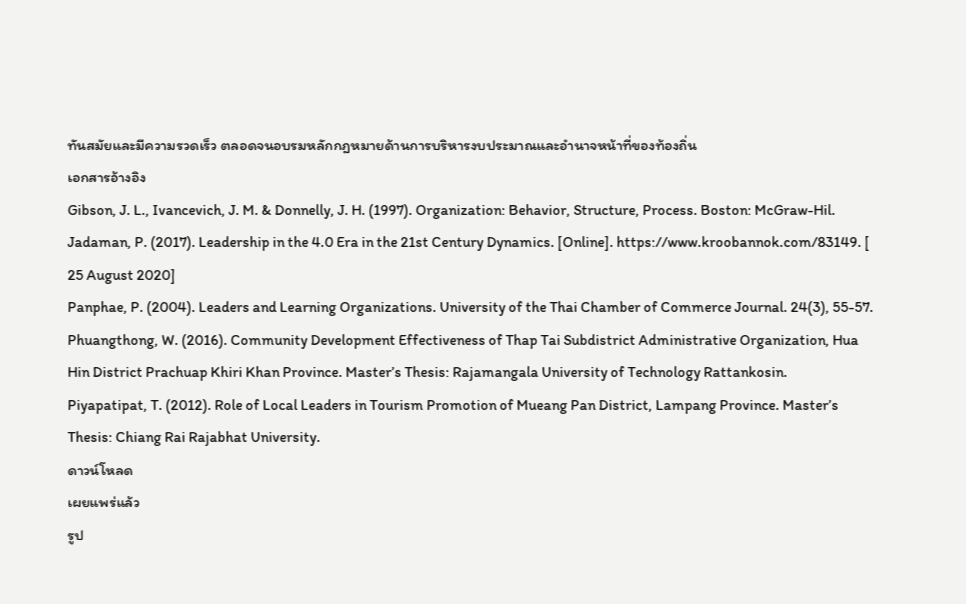ทันสมัยและมีความรวดเร็ว ตลอดจนอบรมหลักกฎหมายด้านการบริหารงบประมาณและอำนาจหน้าที่ของท้องถิ่น
เอกสารอ้างอิง
Gibson, J. L., Ivancevich, J. M. & Donnelly, J. H. (1997). Organization: Behavior, Structure, Process. Boston: McGraw-Hil.
Jadaman, P. (2017). Leadership in the 4.0 Era in the 21st Century Dynamics. [Online]. https://www.kroobannok.com/83149. [ 25 August 2020]
Panphae, P. (2004). Leaders and Learning Organizations. University of the Thai Chamber of Commerce Journal. 24(3), 55-57.
Phuangthong, W. (2016). Community Development Effectiveness of Thap Tai Subdistrict Administrative Organization, Hua Hin District Prachuap Khiri Khan Province. Master’s Thesis: Rajamangala University of Technology Rattankosin.
Piyapatipat, T. (2012). Role of Local Leaders in Tourism Promotion of Mueang Pan District, Lampang Province. Master’s Thesis: Chiang Rai Rajabhat University.
ดาวน์โหลด
เผยแพร่แล้ว
รูป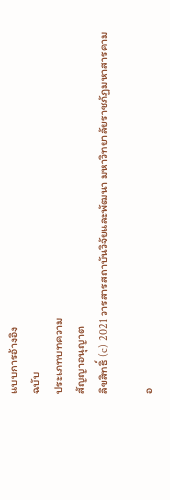แบบการอ้างอิง
ฉบับ
ประเภทบทความ
สัญญาอนุญาต
ลิขสิทธิ์ (c) 2021 วารสารสถาบันวิจัยและพัฒนา มหาวิทยาลัยราชภัฏมหาสารคาม

อ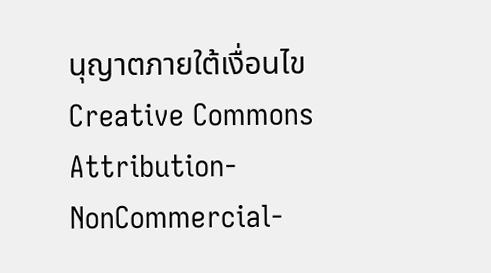นุญาตภายใต้เงื่อนไข Creative Commons Attribution-NonCommercial-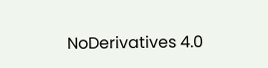NoDerivatives 4.0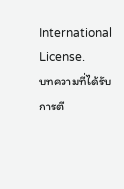International License.
บทความที่ได้รับการตี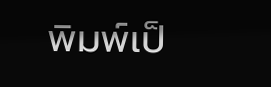พิมพ์เป็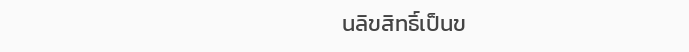นลิขสิทธิ์เป็นข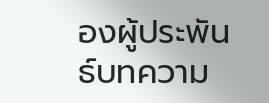องผู้ประพันธ์บทความ